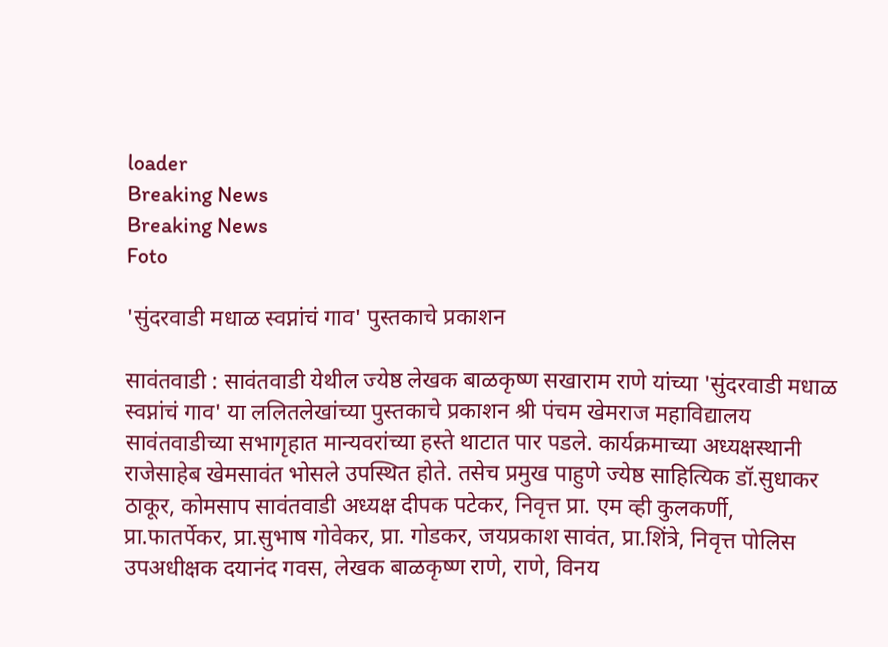loader
Breaking News
Breaking News
Foto

'सुंदरवाडी मधाळ स्वप्नांचं गाव' पुस्तकाचे प्रकाशन

सावंतवाडी : सावंतवाडी येथील ज्येष्ठ लेखक बाळकृष्ण सखाराम राणे यांच्या 'सुंदरवाडी मधाळ स्वप्नांचं गाव' या ललितलेखांच्या पुस्तकाचे प्रकाशन श्री पंचम खेमराज महाविद्यालय सावंतवाडीच्या सभागृहात मान्यवरांच्या हस्ते थाटात पार पडले. कार्यक्रमाच्या अध्यक्षस्थानी राजेसाहेब खेमसावंत भोसले उपस्थित होते. तसेच प्रमुख पाहुणे ज्येष्ठ साहित्यिक डॉ.सुधाकर ठाकूर, कोमसाप सावंतवाडी अध्यक्ष दीपक पटेकर, निवृत्त प्रा. एम व्ही कुलकर्णी, प्रा.फातर्पेकर, प्रा.सुभाष गोवेकर, प्रा. गोडकर, जयप्रकाश सावंत, प्रा.शिंत्रे, निवृत्त पोलिस उपअधीक्षक दयानंद गवस, लेखक बाळकृष्ण राणे, राणे, विनय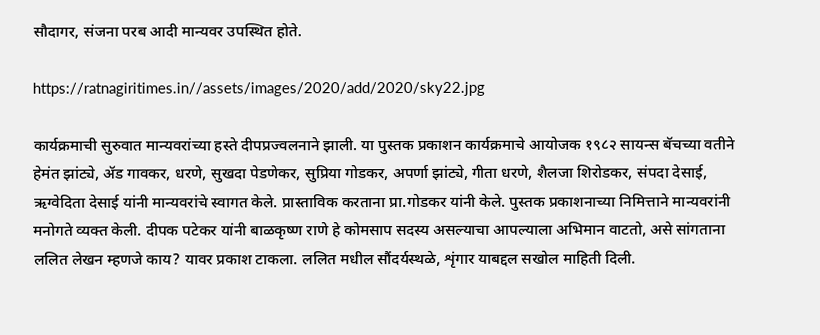सौदागर, संजना परब आदी मान्यवर उपस्थित होते.

https://ratnagiritimes.in//assets/images/2020/add/2020/sky22.jpg

कार्यक्रमाची सुरुवात मान्यवरांच्या हस्ते दीपप्रज्वलनाने झाली. या पुस्तक प्रकाशन कार्यक्रमाचे आयोजक १९८२ सायन्स बॅचच्या वतीने हेमंत झांट्ये, ॲड गावकर, धरणे, सुखदा पेडणेकर, सुप्रिया गोडकर, अपर्णा झांट्ये, गीता धरणे, शैलजा शिरोडकर, संपदा देसाई, ऋग्वेदिता देसाई यांनी मान्यवरांचे स्वागत केले. प्रास्ताविक करताना प्रा.गोडकर यांनी केले. पुस्तक प्रकाशनाच्या निमित्ताने मान्यवरांनी मनोगते व्यक्त केली. दीपक पटेकर यांनी बाळकृष्ण राणे हे कोमसाप सदस्य असल्याचा आपल्याला अभिमान वाटतो, असे सांगताना ललित लेखन म्हणजे काय? यावर प्रकाश टाकला. ललित मधील सौंदर्यस्थळे, शृंगार याबद्दल सखोल माहिती दिली.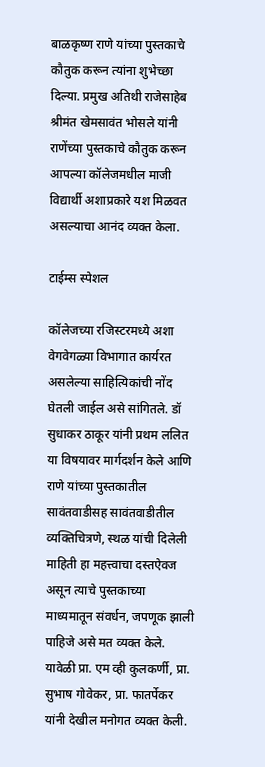बाळकृष्ण राणे यांच्या पुस्तकाचे कौतुक करून त्यांना शुभेच्छा दिल्या. प्रमुख अतिथी राजेसाहेब श्रीमंत खेमसावंत भोसले यांनी राणेंच्या पुस्तकाचे कौतुक करून आपल्या कॉलेजमधील माजी विद्यार्थी अशाप्रकारे यश मिळवत असल्याचा आनंद व्यक्त केला.

टाईम्स स्पेशल

कॉलेजच्या रजिस्टरमध्ये अशा वेगवेगळ्या विभागात कार्यरत असलेल्या साहित्यिकांची नोंद घेतली जाईल असे सांगितले. डॉ सुधाकर ठाकूर यांनी प्रथम ललित या विषयावर मार्गदर्शन केले आणि राणे यांच्या पुस्तकातील सावंतवाडीसह सावंतवाडीतील व्यक्तिचित्रणे, स्थळ यांची दिलेली माहिती हा महत्त्वाचा दस्तऐवज असून त्याचे पुस्तकाच्या माध्यमातून संवर्धन, जपणूक झाली पाहिजे असे मत व्यक्त केले. यावेळी प्रा. एम व्ही कुलकर्णी, प्रा. सुभाष गोवेकर, प्रा. फातर्पेकर यांनी देखील मनोगत व्यक्त केली.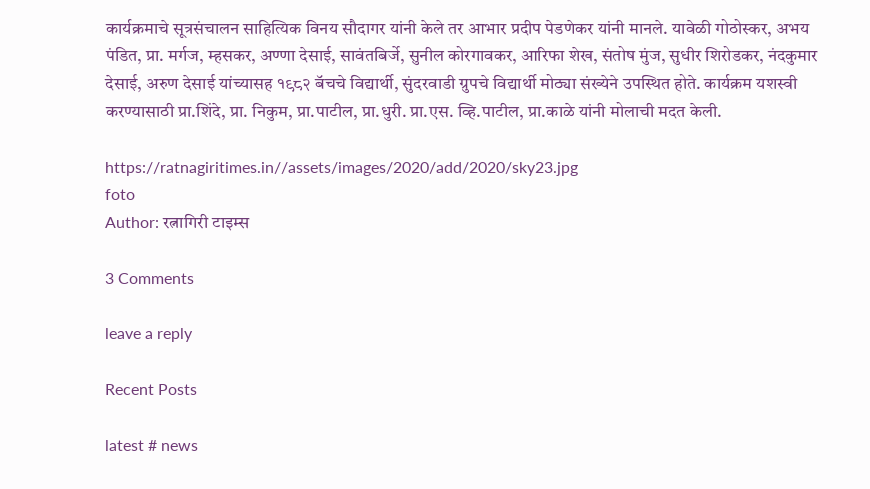कार्यक्रमाचे सूत्रसंचालन साहित्यिक विनय सौदागर यांनी केले तर आभार प्रदीप पेडणेकर यांनी मानले. यावेळी गोठोस्कर, अभय पंडित, प्रा. मर्गज, म्हसकर, अण्णा देसाई, सावंतबिर्जे, सुनील कोरगावकर, आरिफा शेख, संतोष मुंज, सुधीर शिरोडकर, नंदकुमार देसाई, अरुण देसाई यांच्यासह १९८२ बॅचचे विद्यार्थी, सुंदरवाडी ग्रुपचे विद्यार्थी मोठ्या संख्येने उपस्थित होते. कार्यक्रम यशस्वी करण्यासाठी प्रा.शिंदे, प्रा. निकुम, प्रा.पाटील, प्रा.धुरी. प्रा.एस. व्हि.पाटील, प्रा.काळे यांनी मोलाची मदत केली.

https://ratnagiritimes.in//assets/images/2020/add/2020/sky23.jpg
foto
Author: रत्नागिरी टाइम्स

3 Comments

leave a reply

Recent Posts

latest # news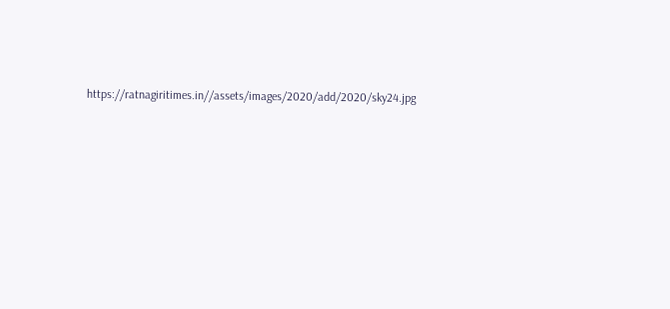https://ratnagiritimes.in//assets/images/2020/add/2020/sky24.jpg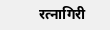रत्नागिरी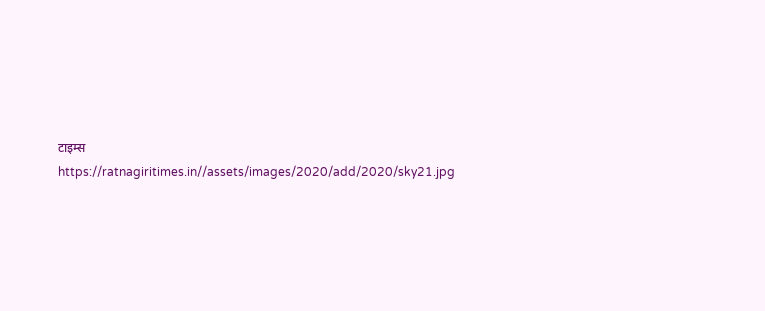टाइम्स
https://ratnagiritimes.in//assets/images/2020/add/2020/sky21.jpg